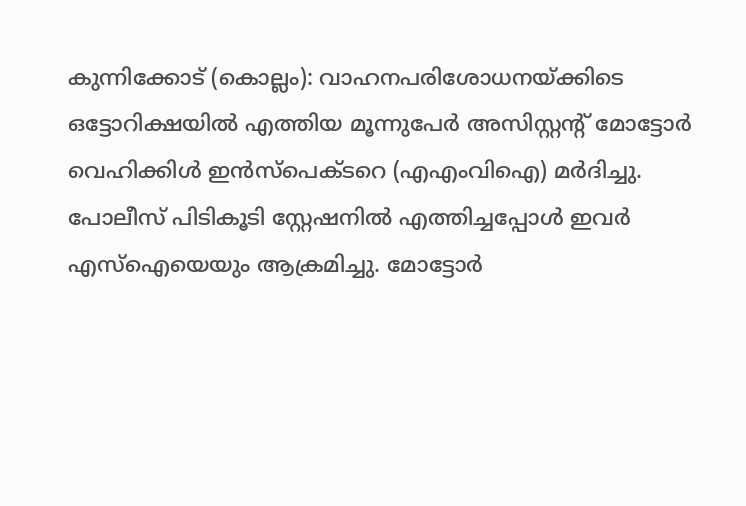കുന്നിക്കോട് (കൊല്ലം): വാഹനപരിശോധനയ്ക്കിടെ ഒട്ടോറിക്ഷയിൽ എത്തിയ മൂന്നുപേർ അസിസ്റ്റന്റ് മോട്ടോർ വെഹിക്കിൾ ഇൻസ്പെക്ടറെ (എഎംവിഐ) മർദിച്ചു. പോലീസ് പിടികൂടി സ്റ്റേഷനിൽ എത്തിച്ചപ്പോൾ ഇവർ എസ്ഐയെയും ആക്രമിച്ചു. മോട്ടോർ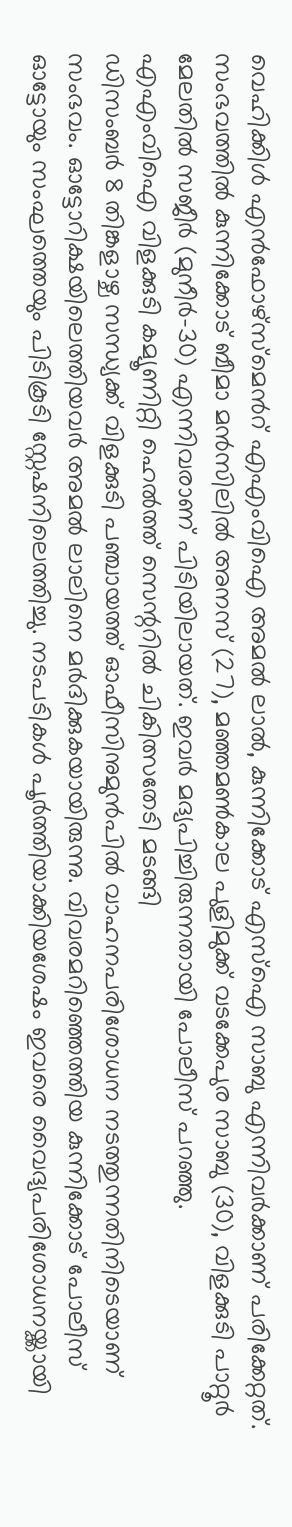വെഹിക്കിൾ എൻഫോഴ്സ്മെൻറ് എഎംവിഐ അമൽ ലാൽ, കുന്നിക്കോട് എസ്ഐ സാബു എന്നിവർക്കാണ് പരിക്കേറ്റത്. സംഭവത്തിൽ കുന്നിക്കോട് ബീമാ മൻസിലിൽ അനസ് (27), മഞ്ഞമൺകാല പുളിമുക്ക് വടക്കേപുര സാബു (30), വിളക്കുടി പാറ്റൂർ മേലതിൽ സജീർ (മുനീർ-30) എന്നിവരാണ് പിടിയിലായത്. ഇവർ മദ്യപിച്ചിരുന്നതായി പോലീസ് പറഞ്ഞു.
എഎംവിഐ വിളക്കുടി കമ്യൂണിറ്റി ഹെൽത്ത് സെന്ററിൽ ചികിത്സതേടി മടങ്ങി
ഡിസംബർ 8 തിങ്കളാഴ്ച സന്ധ്യക്ക് വിളക്കുടി പഞ്ചായത്ത് ഓഫീസിനുമുൻപിൽ വാഹനപരിശോധന നടത്തുന്നതിനിടെയാണ് സംഭവം. ഓട്ടോറിക്ഷയിലെത്തിയവർ അമൽ ലാലിനെ മർദിക്കുകയായിരുന്നു. വിവരമറിഞ്ഞെത്തിയ കുന്നിക്കോട് പോലീസ് ഓട്ടോയും സംഘത്തെയും പിടികൂടി സ്റ്റേഷനിലെത്തിച്ചു. നടപടികൾ പൂർത്തിയാക്കിയശേഷം ഇവരെ വൈദ്യപരിശോധനയ്ക്കായി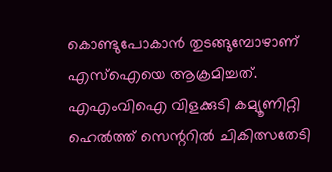കൊണ്ടുപോകാൻ തുടങ്ങുമ്പോഴാണ് എസ്ഐയെ ആക്രമിച്ചത്. എഎംവിഐ വിളക്കുടി കമ്യൂണിറ്റി ഹെൽത്ത് സെന്ററിൽ ചികിത്സതേടി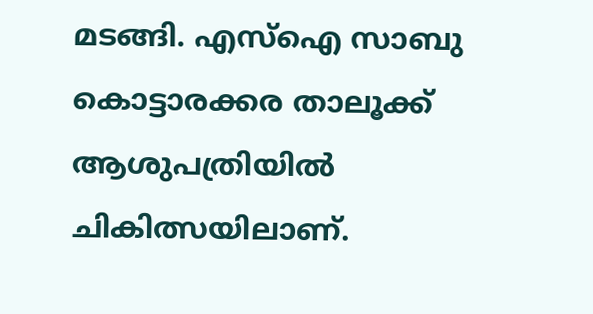മടങ്ങി. എസ്ഐ സാബു കൊട്ടാരക്കര താലൂക്ക് ആശുപത്രിയിൽ ചികിത്സയിലാണ്.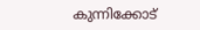കുന്നിക്കോട്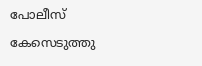പോലീസ് കേസെടുത്തു